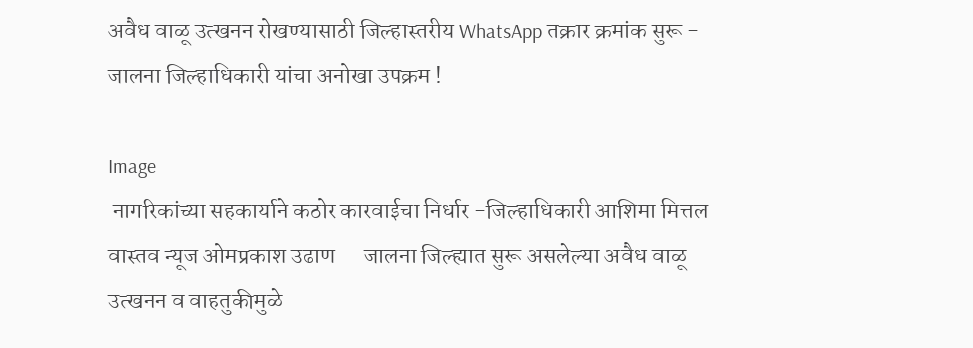अवैध वाळू उत्खनन रोखण्यासाठी जिल्हास्तरीय WhatsApp तक्रार क्रमांक सुरू - जालना जिल्हाधिकारी यांचा अनोखा उपक्रम !

Image
 नागरिकांच्या सहकार्याने कठोर कारवाईचा निर्धार -जिल्हाधिकारी आशिमा मित्तल वास्तव न्यूज ओमप्रकाश उढाण      जालना जिल्ह्यात सुरू असलेल्या अवैध वाळू उत्खनन व वाहतुकीमुळे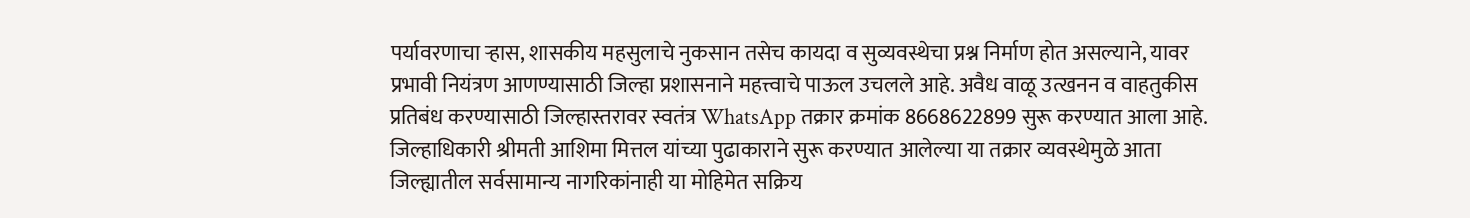पर्यावरणाचा ऱ्हास, शासकीय महसुलाचे नुकसान तसेच कायदा व सुव्यवस्थेचा प्रश्न निर्माण होत असल्याने, यावर प्रभावी नियंत्रण आणण्यासाठी जिल्हा प्रशासनाने महत्त्वाचे पाऊल उचलले आहे. अवैध वाळू उत्खनन व वाहतुकीस प्रतिबंध करण्यासाठी जिल्हास्तरावर स्वतंत्र WhatsApp तक्रार क्रमांक 8668622899 सुरू करण्यात आला आहे.  जिल्हाधिकारी श्रीमती आशिमा मित्तल यांच्या पुढाकाराने सुरू करण्यात आलेल्या या तक्रार व्यवस्थेमुळे आता जिल्ह्यातील सर्वसामान्य नागरिकांनाही या मोहिमेत सक्रिय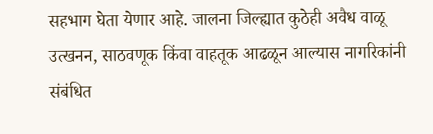सहभाग घेता येणार आहे. जालना जिल्ह्यात कुठेही अवैध वाळू उत्खनन, साठवणूक किंवा वाहतूक आढळून आल्यास नागरिकांनी संबंधित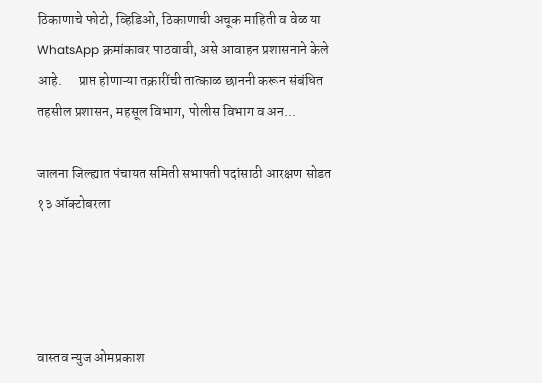ठिकाणाचे फोटो, व्हिडिओ, ठिकाणाची अचूक माहिती व वेळ या WhatsApp क्रमांकावर पाठवावी, असे आवाहन प्रशासनाने केले आहे.      प्राप्त होणाऱ्या तक्रारींची तात्काळ छाननी करून संबंधित तहसील प्रशासन, महसूल विभाग, पोलीस विभाग व अन...

जालना जिल्ह्यात पंचायत समिती सभापती पदांसाठी आरक्षण सोडत १३ ऑक्टोबरला




वास्तव न्युज ओमप्रकाश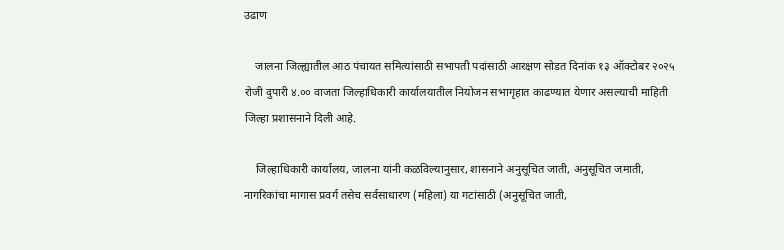उढाण

    जालना जिल्ह्यातील आठ पंचायत समित्यांसाठी सभापती पदांसाठी आरक्षण सोडत दिनांक १३ ऑक्टोबर २०२५ रोजी दुपारी ४.०० वाजता जिल्हाधिकारी कार्यालयातील नियोजन सभागृहात काढण्यात येणार असल्याची माहिती जिल्हा प्रशासनाने दिली आहे.

    जिल्हाधिकारी कार्यालय, जालना यांनी कळविल्यानुसार, शासनाने अनुसूचित जाती, अनुसूचित जमाती, नागरिकांचा मागास प्रवर्ग तसेच सर्वसाधारण (महिला) या गटांसाठी (अनुसूचित जाती,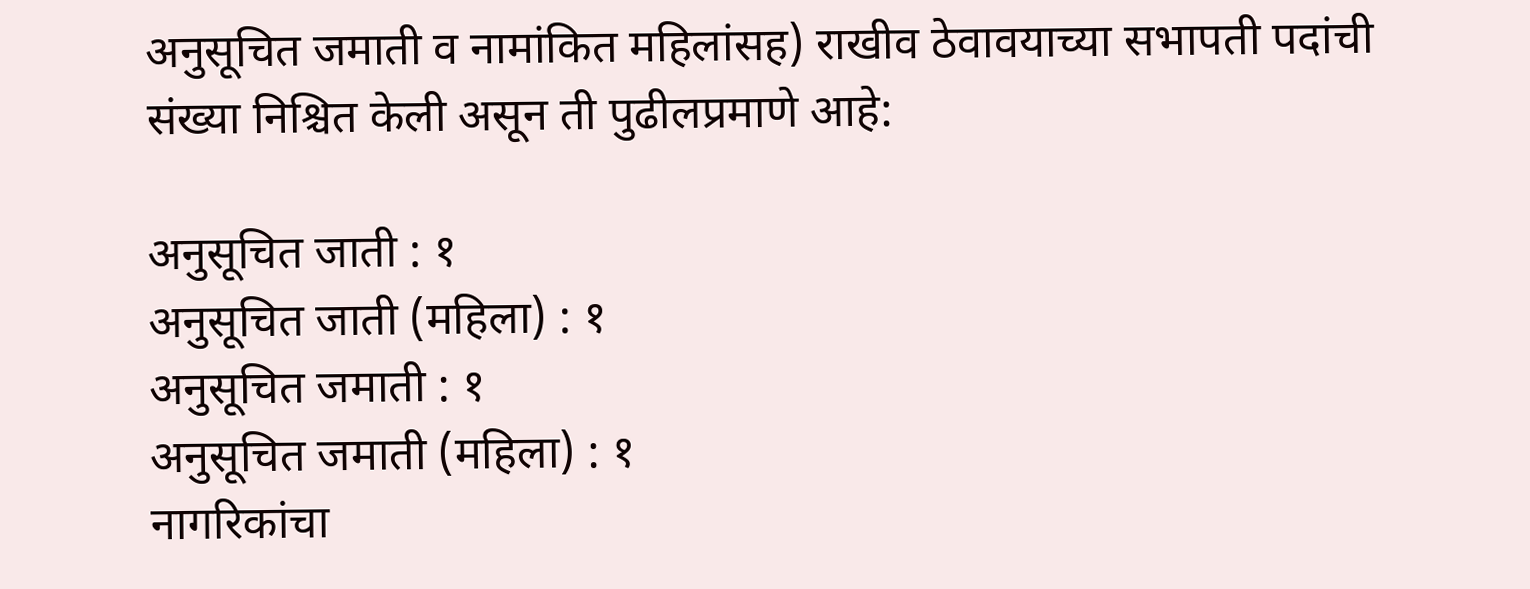अनुसूचित जमाती व नामांकित महिलांसह) राखीव ठेवावयाच्या सभापती पदांची संख्या निश्चित केली असून ती पुढीलप्रमाणे आहे:

अनुसूचित जाती : १
अनुसूचित जाती (महिला) : १
अनुसूचित जमाती : १
अनुसूचित जमाती (महिला) : १
नागरिकांचा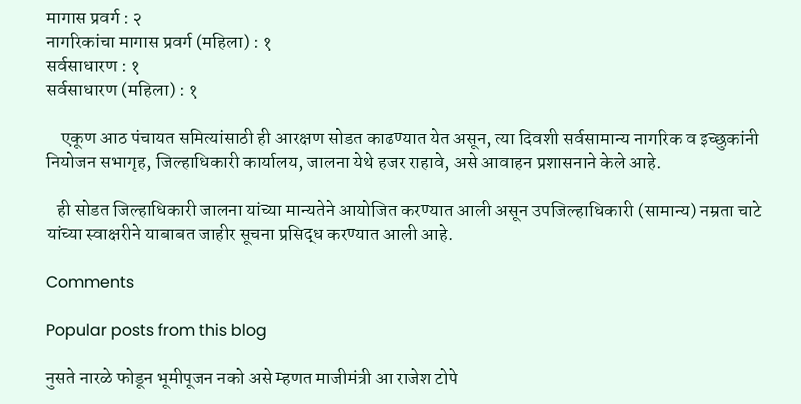मागास प्रवर्ग : २
नागरिकांचा मागास प्रवर्ग (महिला) : १
सर्वसाधारण : १
सर्वसाधारण (महिला) : १

    एकूण आठ पंचायत समित्यांसाठी ही आरक्षण सोडत काढण्यात येत असून, त्या दिवशी सर्वसामान्य नागरिक व इच्छुकांनी नियोजन सभागृह, जिल्हाधिकारी कार्यालय, जालना येथे हजर राहावे, असे आवाहन प्रशासनाने केले आहे.

   ही सोडत जिल्हाधिकारी जालना यांच्या मान्यतेने आयोजित करण्यात आली असून उपजिल्हाधिकारी (सामान्य) नम्रता चाटे यांच्या स्वाक्षरीने याबाबत जाहीर सूचना प्रसिद्ध करण्यात आली आहे.

Comments

Popular posts from this blog

नुसते नारळे फोडून भूमीपूजन नको असे म्हणत माजीमंत्री आ राजेश टोपे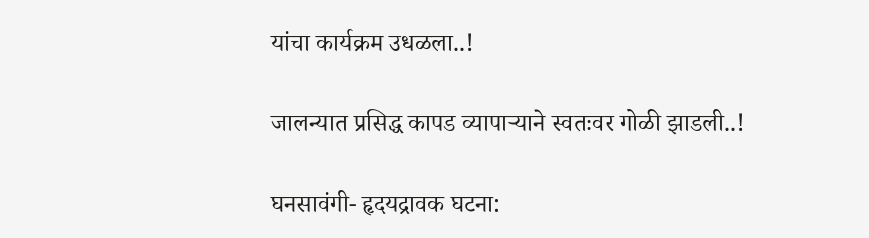यांचा कार्यक्रम उधळला..!

जालन्यात प्रसिद्ध कापड व्यापाऱ्याने स्वतःवर गोळी झाडली..!

घनसावंगी- हृदयद्रावक घटना: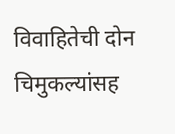विवाहितेची दोन चिमुकल्यांसह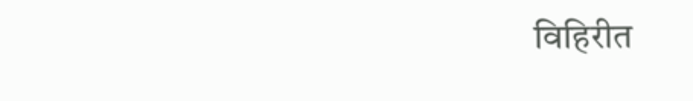विहिरीत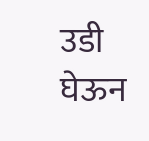उडी घेऊन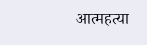आत्महत्या